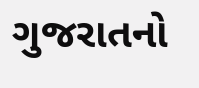ગુજરાતનો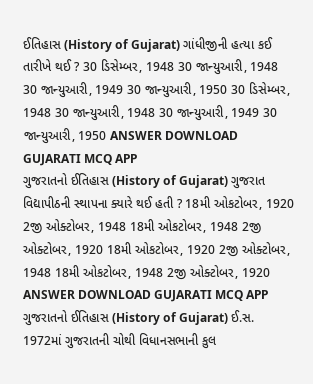ઈતિહાસ (History of Gujarat) ગાંધીજીની હત્યા કઈ તારીખે થઈ ? 30 ડિસેમ્બર, 1948 30 જાન્યુઆરી, 1948 30 જાન્યુઆરી, 1949 30 જાન્યુઆરી, 1950 30 ડિસેમ્બર, 1948 30 જાન્યુઆરી, 1948 30 જાન્યુઆરી, 1949 30 જાન્યુઆરી, 1950 ANSWER DOWNLOAD GUJARATI MCQ APP
ગુજરાતનો ઈતિહાસ (History of Gujarat) ગુજરાત વિદ્યાપીઠની સ્થાપના ક્યારે થઈ હતી ? 18મી ઓકટોબર, 1920 2જી ઓક્ટોબર, 1948 18મી ઓકટોબર, 1948 2જી ઓક્ટોબર, 1920 18મી ઓકટોબર, 1920 2જી ઓક્ટોબર, 1948 18મી ઓકટોબર, 1948 2જી ઓક્ટોબર, 1920 ANSWER DOWNLOAD GUJARATI MCQ APP
ગુજરાતનો ઈતિહાસ (History of Gujarat) ઈ.સ. 1972માં ગુજરાતની ચોથી વિધાનસભાની કુલ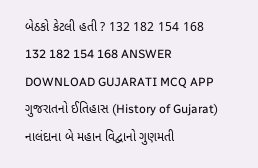બેઠકો કેટલી હતી ? 132 182 154 168 132 182 154 168 ANSWER DOWNLOAD GUJARATI MCQ APP
ગુજરાતનો ઈતિહાસ (History of Gujarat) નાલંદાના બે મહાન વિદ્વાનો ગુણમતી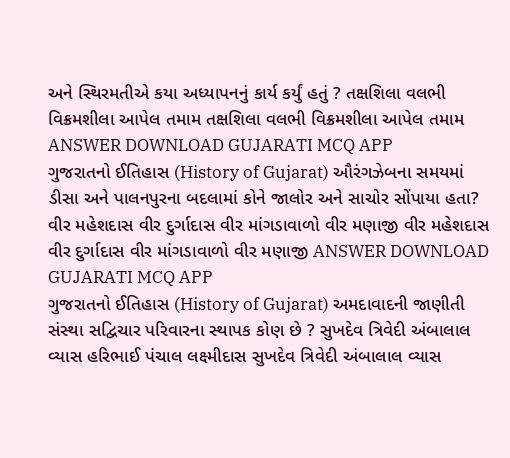અને સ્થિરમતીએ કયા અધ્યાપનનું કાર્ય કર્યું હતું ? તક્ષશિલા વલભી વિક્રમશીલા આપેલ તમામ તક્ષશિલા વલભી વિક્રમશીલા આપેલ તમામ ANSWER DOWNLOAD GUJARATI MCQ APP
ગુજરાતનો ઈતિહાસ (History of Gujarat) ઔરંગઝેબના સમયમાં ડીસા અને પાલનપુરના બદલામાં કોને જાલોર અને સાચોર સોંપાયા હતા? વીર મહેશદાસ વીર દુર્ગાદાસ વીર માંગડાવાળો વીર મણાજી વીર મહેશદાસ વીર દુર્ગાદાસ વીર માંગડાવાળો વીર મણાજી ANSWER DOWNLOAD GUJARATI MCQ APP
ગુજરાતનો ઈતિહાસ (History of Gujarat) અમદાવાદની જાણીતી સંસ્થા સદ્વિચાર પરિવારના સ્થાપક કોણ છે ? સુખદેવ ત્રિવેદી અંબાલાલ વ્યાસ હરિભાઈ પંચાલ લક્ષ્મીદાસ સુખદેવ ત્રિવેદી અંબાલાલ વ્યાસ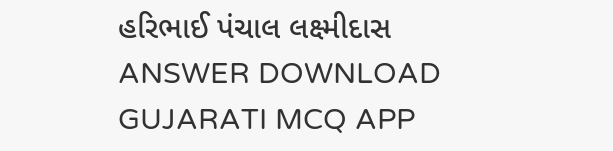હરિભાઈ પંચાલ લક્ષ્મીદાસ ANSWER DOWNLOAD GUJARATI MCQ APP